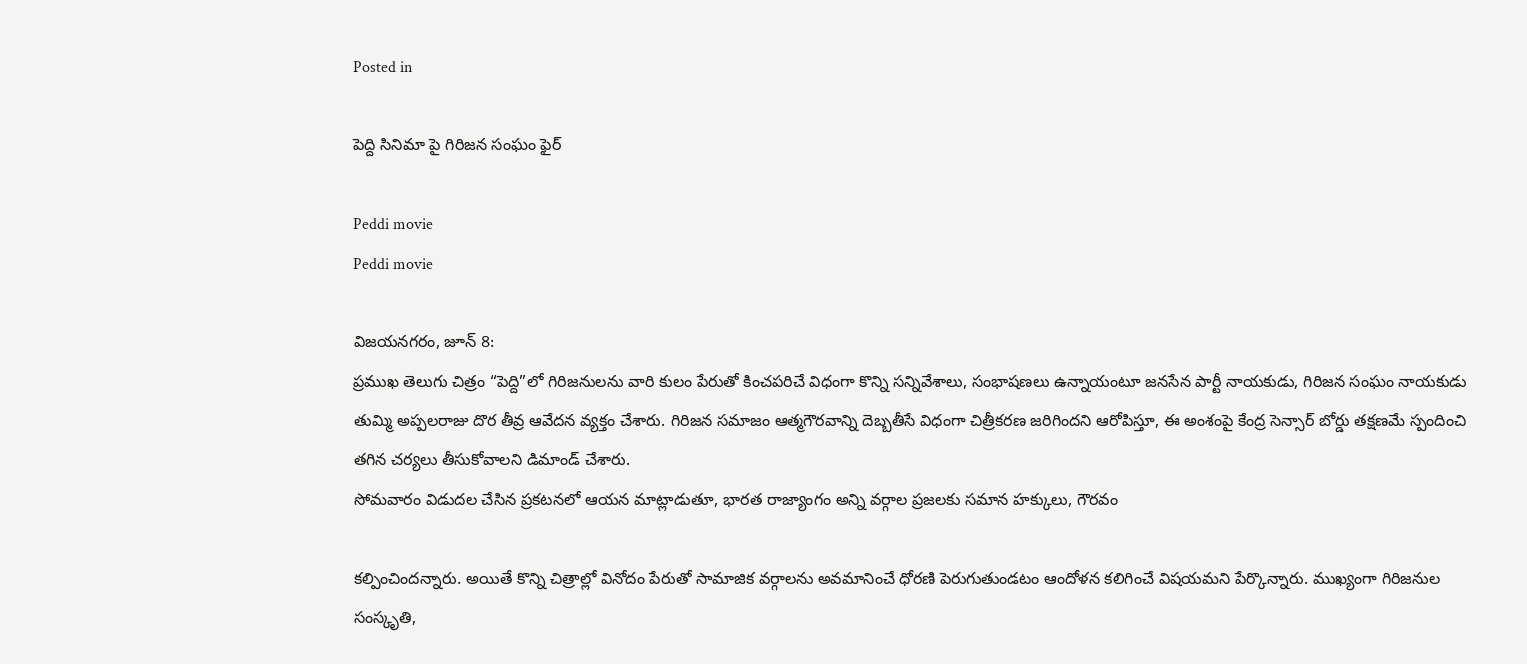Posted in

పెద్ది సినిమా పై గిరిజన సంఘం ఫైర్

Peddi movie
Peddi movie

విజయనగరం, జూన్ 8:
ప్రముఖ తెలుగు చిత్రం “పెద్ది”లో గిరిజనులను వారి కులం పేరుతో కించపరిచే విధంగా కొన్ని సన్నివేశాలు, సంభాషణలు ఉన్నాయంటూ జనసేన పార్టీ నాయకుడు, గిరిజన సంఘం నాయకుడు తుమ్మి అప్పలరాజు దొర తీవ్ర ఆవేదన వ్యక్తం చేశారు. గిరిజన సమాజం ఆత్మగౌరవాన్ని దెబ్బతీసే విధంగా చిత్రీకరణ జరిగిందని ఆరోపిస్తూ, ఈ అంశంపై కేంద్ర సెన్సార్ బోర్డు తక్షణమే స్పందించి తగిన చర్యలు తీసుకోవాలని డిమాండ్ చేశారు.
సోమవారం విడుదల చేసిన ప్రకటనలో ఆయన మాట్లాడుతూ, భారత రాజ్యాంగం అన్ని వర్గాల ప్రజలకు సమాన హక్కులు, గౌరవం

కల్పించిందన్నారు. అయితే కొన్ని చిత్రాల్లో వినోదం పేరుతో సామాజిక వర్గాలను అవమానించే ధోరణి పెరుగుతుండటం ఆందోళన కలిగించే విషయమని పేర్కొన్నారు. ముఖ్యంగా గిరిజనుల సంస్కృతి,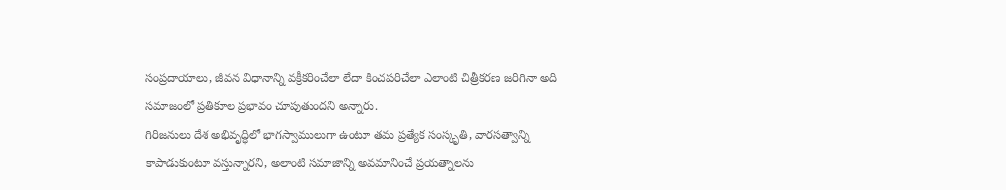సంప్రదాయాలు, జీవన విధానాన్ని వక్రీకరించేలా లేదా కించపరిచేలా ఎలాంటి చిత్రీకరణ జరిగినా అది సమాజంలో ప్రతికూల ప్రభావం చూపుతుందని అన్నారు.
గిరిజనులు దేశ అభివృద్ధిలో భాగస్వాములుగా ఉంటూ తమ ప్రత్యేక సంస్కృతి, వారసత్వాన్ని కాపాడుకుంటూ వస్తున్నారని, అలాంటి సమాజాన్ని అవమానించే ప్రయత్నాలను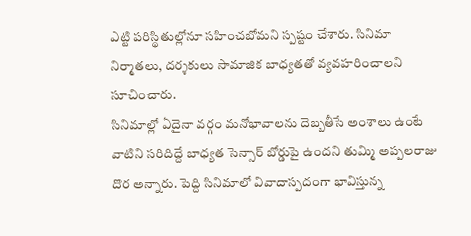ఎట్టి పరిస్థితుల్లోనూ సహించబోమని స్పష్టం చేశారు. సినిమా నిర్మాతలు, దర్శకులు సామాజిక బాధ్యతతో వ్యవహరించాలని సూచించారు.
సినిమాల్లో ఏదైనా వర్గం మనోభావాలను దెబ్బతీసే అంశాలు ఉంటే వాటిని సరిదిద్దే బాధ్యత సెన్సార్ బోర్డుపై ఉందని తుమ్మి అప్పలరాజు దొర అన్నారు. పెద్ది సినిమాలో వివాదాస్పదంగా భావిస్తున్న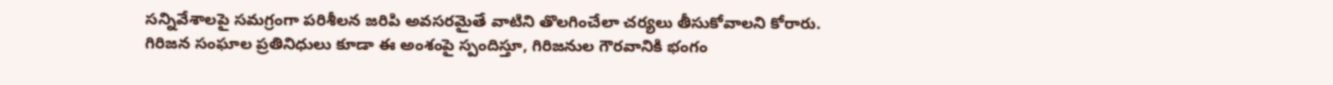సన్నివేశాలపై సమగ్రంగా పరిశీలన జరిపి అవసరమైతే వాటిని తొలగించేలా చర్యలు తీసుకోవాలని కోరారు.
గిరిజన సంఘాల ప్రతినిధులు కూడా ఈ అంశంపై స్పందిస్తూ, గిరిజనుల గౌరవానికి భంగం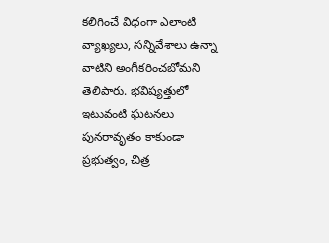కలిగించే విధంగా ఎలాంటి వ్యాఖ్యలు, సన్నివేశాలు ఉన్నా వాటిని అంగీకరించబోమని తెలిపారు. భవిష్యత్తులో ఇటువంటి ఘటనలు పునరావృతం కాకుండా ప్రభుత్వం, చిత్ర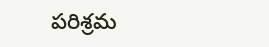పరిశ్రమ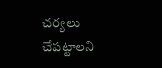చర్యలు చేపట్టాలని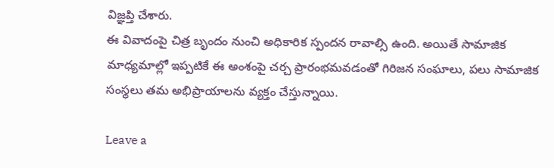విజ్ఞప్తి చేశారు.
ఈ వివాదంపై చిత్ర బృందం నుంచి అధికారిక స్పందన రావాల్సి ఉంది. అయితే సామాజిక మాధ్యమాల్లో ఇప్పటికే ఈ అంశంపై చర్చ ప్రారంభమవడంతో గిరిజన సంఘాలు, పలు సామాజిక సంస్థలు తమ అభిప్రాయాలను వ్యక్తం చేస్తున్నాయి.

Leave a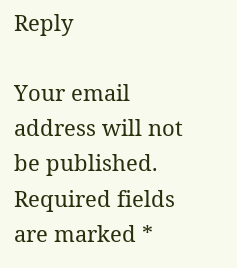Reply

Your email address will not be published. Required fields are marked *